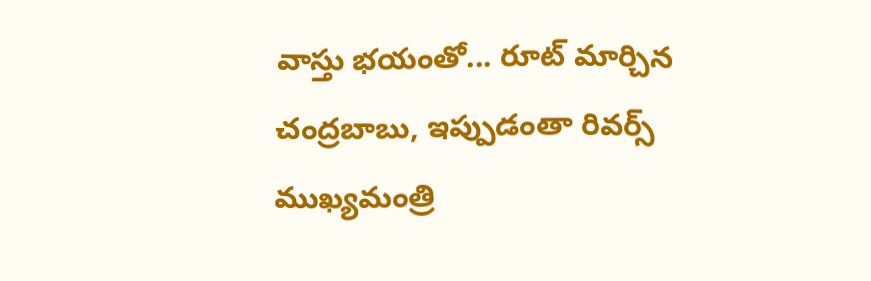వాస్తు భయంతో... రూట్ మార్చిన చంద్రబాబు, ఇప్పుడంతా రివర్స్
ముఖ్యమంత్రి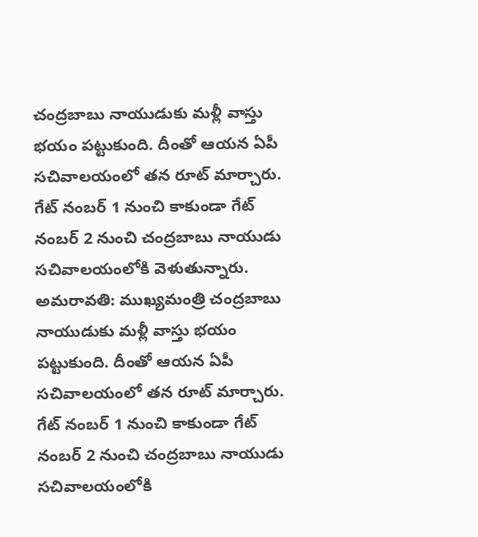చంద్రబాబు నాయుడుకు మళ్లీ వాస్తు భయం పట్టుకుంది. దీంతో ఆయన ఏపీ సచివాలయంలో తన రూట్ మార్చారు. గేట్ నంబర్ 1 నుంచి కాకుండా గేట్ నంబర్ 2 నుంచి చంద్రబాబు నాయుడు సచివాలయంలోకి వెళుతున్నారు.
అమరావతి: ముఖ్యమంత్రి చంద్రబాబు నాయుడుకు మళ్లీ వాస్తు భయం పట్టుకుంది. దీంతో ఆయన ఏపీ సచివాలయంలో తన రూట్ మార్చారు. గేట్ నంబర్ 1 నుంచి కాకుండా గేట్ నంబర్ 2 నుంచి చంద్రబాబు నాయుడు సచివాలయంలోకి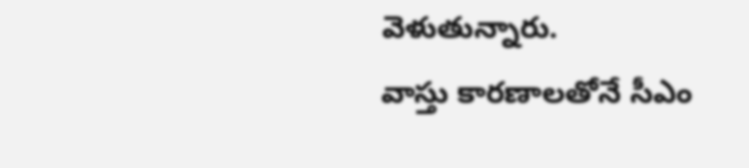వెళుతున్నారు.
వాస్తు కారణాలతోనే సీఎం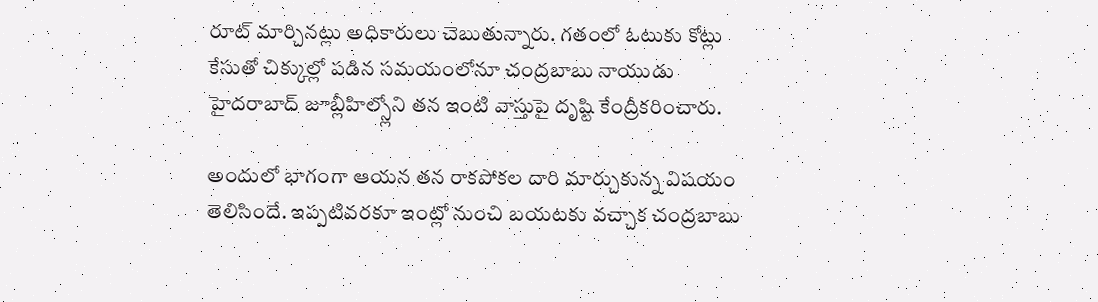రూట్ మార్చినట్లు అధికారులు చెబుతున్నారు. గతంలో ఓటుకు కోట్లు కేసుతో చిక్కుల్లో పడిన సమయంలోనూ చంద్రబాబు నాయుడు హైదరాబాద్ జూబ్లీహిల్స్లోని తన ఇంటి వాస్తుపై దృష్టి కేంద్రీకరించారు.

అందులో భాగంగా ఆయన తన రాకపోకల దారి మార్చుకున్న విషయం తెలిసిందే. ఇప్పటివరకూ ఇంట్లో నుంచి బయటకు వచ్చాక చంద్రబాబు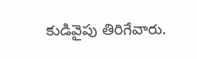కుడివైపు తిరిగేవారు.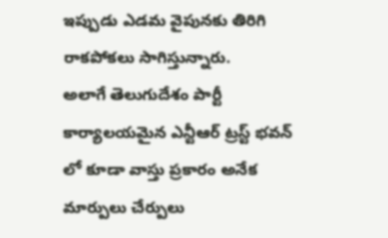ఇప్పుడు ఎడమ వైపునకు తిరిగి రాకపోకలు సాగిస్తున్నారు.
అలాగే తెలుగుదేశం పార్టీ కార్యాలయమైన ఎన్టీఆర్ ట్రస్ట్ భవన్ లో కూడా వాస్తు ప్రకారం అనేక మార్పులు చేర్పులు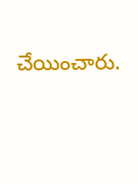చేయించారు.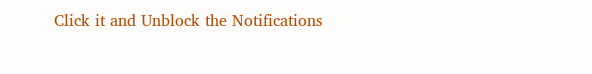Click it and Unblock the Notifications